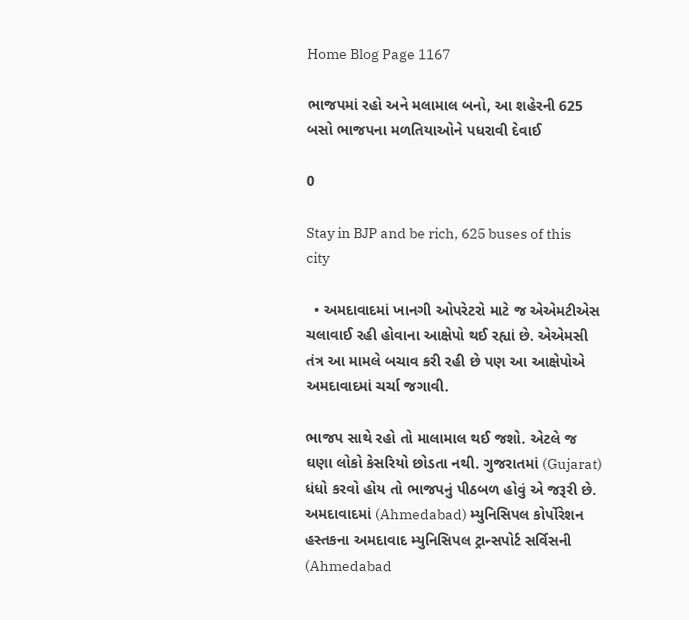Home Blog Page 1167

ભાજપમાં રહો અને મલામાલ બનો, આ શહેરની 625 બસો ભાજપના મળતિયાઓને પધરાવી દેવાઈ

0

Stay in BJP and be rich, 625 buses of this city

  • અમદાવાદમાં ખાનગી ઓપરેટરો માટે જ એએમટીએસ ચલાવાઈ રહી હોવાના આક્ષેપો થઈ રહ્યાં છે. એએમસી તંત્ર આ મામલે બચાવ કરી રહી છે પણ આ આક્ષેપોએ અમદાવાદમાં ચર્ચા જગાવી.

ભાજપ સાથે રહો તો માલામાલ થઈ જશો. એટલે જ ઘણા લોકો કેસરિયો છોડતા નથી. ગુજરાતમાં (Gujarat) ધંધો કરવો હોય તો ભાજપનું પીઠબળ હોવું એ જરૂરી છે. અમદાવાદમાં (Ahmedabad) મ્યુનિસિપલ કોર્પોરેશન હસ્તકના અમદાવાદ મ્યુનિસિપલ ટ્રાન્સપોર્ટ સર્વિસની (Ahmedabad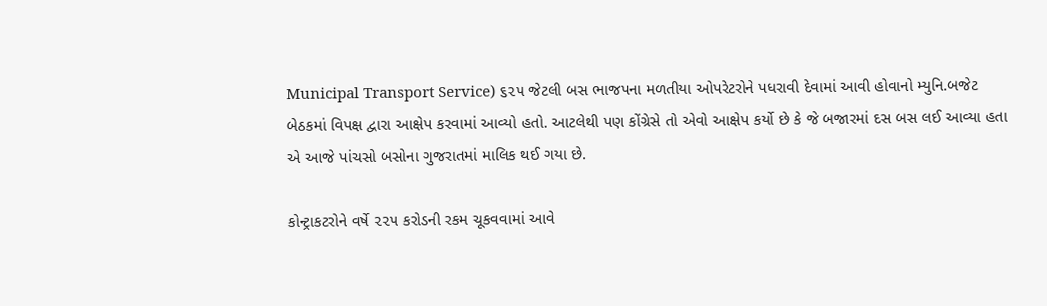Municipal Transport Service) ૬૨૫ જેટલી બસ ભાજપના મળતીયા ઓપરેટરોને પધરાવી દેવામાં આવી હોવાનો મ્યુનિ.બજેટ બેઠકમાં વિપક્ષ દ્વારા આક્ષેપ કરવામાં આવ્યો હતો. આટલેથી પણ કોંગ્રેસે તો એવો આક્ષેપ કર્યો છે કે જે બજારમાં દસ બસ લઈ આવ્યા હતા એ આજે પાંચસો બસોના ગુજરાતમાં માલિક થઈ ગયા છે.

કોન્ટ્રાકટરોને વર્ષે ૨૨૫ કરોડની રકમ ચૂકવવામાં આવે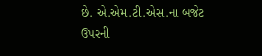છે. એ.એમ.ટી.એસ.ના બજેટ ઉપરની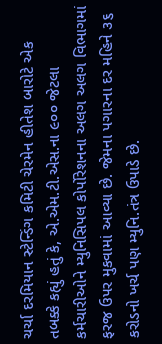ચર્ચા દરમિયાન સ્ટેન્ડિંગ કમિટી ચેરમેન હીતેશ બારોટે એક તબક્કે કહ્યું હતું કે, એ.એમ.ટી.એસ.ના ૯૦૦ જેટલા કર્મચારીઓને મ્યુનિસિપલ કોર્પોરેશનના અલગ અલગ વિભાગમાં ફરજ ઉપર મુકવામાં આવ્યા છે. જેમના પગારના દર મહિને ૩૬ કરોડનો ખર્ચ પણ મ્યુનિ.તંત્ર ઉપાડે છે.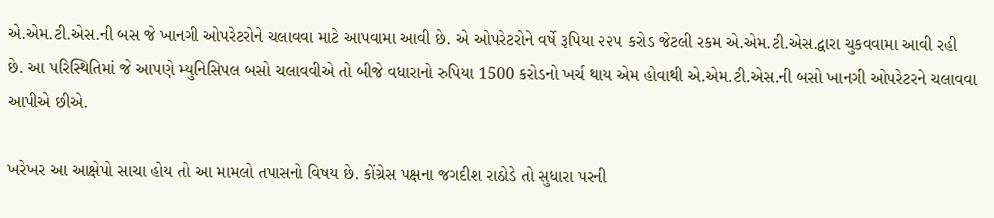એ.એમ.ટી.એસ.ની બસ જે ખાનગી ઓપરેટરોને ચલાવવા માટે આપવામા આવી છે. એ ઓપરેટરોને વર્ષે રૂપિયા ૨૨૫ કરોડ જેટલી રકમ એ.એમ.ટી.એસ.દ્વારા ચુકવવામા આવી રહી છે. આ પરિસ્થિતિમાં જે આપણે મ્યુનિસિપલ બસો ચલાવવીએ તો બીજે વધારાનો રુપિયા 1500 કરોડનો ખર્ચ થાય એમ હોવાથી એ.એમ.ટી.એસ.ની બસો ખાનગી ઓપરેટરને ચલાવવા આપીએ છીએ.

ખરેખર આ આક્ષેપો સાચા હોય તો આ મામલો તપાસનો વિષય છે. કોંગ્રેસ પક્ષના જગદીશ રાઠોડે તો સુધારા પરની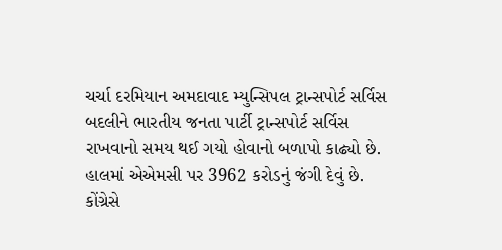ચર્ચા દરમિયાન અમદાવાદ મ્યુન્સિપલ ટ્રાન્સપોર્ટ સર્વિસ બદલીને ભારતીય જનતા પાર્ટી ટ્રાન્સપોર્ટ સર્વિસ રાખવાનો સમય થઈ ગયો હોવાનો બળાપો કાઢ્યો છે. હાલમાં એએમસી પર 3962 કરોડનું જંગી દેવું છે. કોંગ્રેસે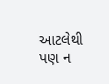આટલેથી પણ ન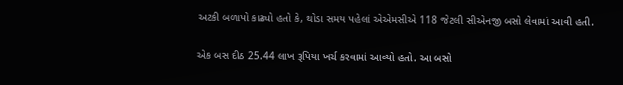અટકી બળાપો કાઢ્યો હતો કે, થોડા સમય પહેલાં એએમસીએ 118 જેટલી સીએનજી બસો લેવામાં આવી હતી.

એક બસ દીઠ 25.44 લાખ રૂપિયા ખર્ચ કરવામાં આવ્યો હતો. આ બસો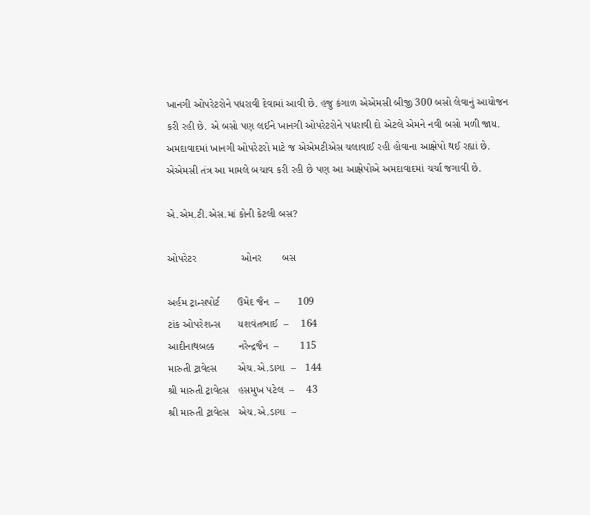ખાનગી ઓપરેટરોને પધરાવી દેવામાં આવી છે. હજુ કંગાળ એએમસી બીજી 300 બસો લેવાનું આયોજન કરી રહી છે. એ બસો પણ લઈને ખાનગી ઓપરેટરોને પધરાવી દો એટલે એમને નવી બસો મળી જાય. અમદાવાદમાં ખાનગી ઓપરેટરો માટે જ એએમટીએસ ચલાવાઈ રહી હોવાના આક્ષેપો થઈ રહ્યાં છે. એએમસી તંત્ર આ મામલે બચાવ કરી રહી છે પણ આ આક્ષેપોએ અમદાવાદમાં ચર્ચા જગાવી છે.

એ.એમ.ટી.એસ.માં કોની કેટલી બસ?

ઓપરેટર               ઓનર       બસ

અર્હમ ટ્રાન્સપોર્ટ      ઉમેદ જૈન  –      109
ટાંક ઓપરેશન્સ      યશવંતભાઈ  –    164
આદીનાથબલ્ક        નરેન્દ્રજૈન  –       115
મારુતી ટ્રાવેલ્સ       એચ.એ.ડાગા  –   144
શ્રી મારુતી ટ્રાવેલ્સ   હસમુખ પટેલ  –    43
શ્રી મારુતી ટ્રાવેલ્સ   એચ.એ.ડાગા  –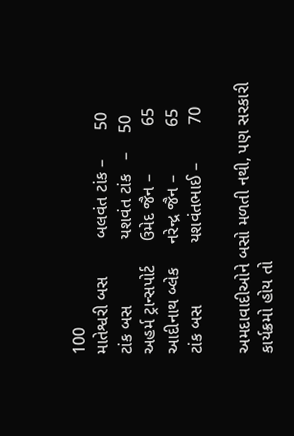100
માતેશ્વરી બસ        બલવંત ટાંક –      50
ટાંક બસ              યશવંત ટાંક   –    50
અહર્મ ટ્રાન્સપોર્ટ     ઉમેદ જૈન –          65
આદીનાથ બ્લેક     નરેન્દ્ર જૈન –          65
ટાંક બસ             યશવંતભાઈ –        70

અમદાવાદીઓને બસો મળતી નથી, પણ સરકારી કાર્યક્રમો હોય તો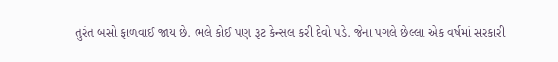તુરંત બસો ફાળવાઈ જાય છે. ભલે કોઈ પણ રૂટ કેન્સલ કરી દેવો પડે. જેના પગલે છેલ્લા એક વર્ષમાં સરકારી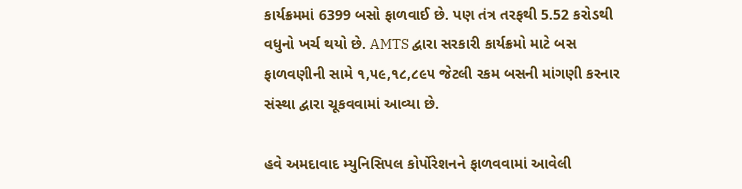કાર્યક્રમમાં 6399 બસો ફાળવાઈ છે. પણ તંત્ર તરફથી 5.52 કરોડથી વધુનો ખર્ચ થયો છે. AMTS દ્વારા સરકારી કાર્યક્રમો માટે બસ ફાળવણીની સામે ૧,૫૯,૧૮,૮૯૫ જેટલી રકમ બસની માંગણી કરનાર સંસ્થા દ્વારા ચૂકવવામાં આવ્યા છે.

હવે અમદાવાદ મ્યુનિસિપલ કોર્પોરેશનને ફાળવવામાં આવેલી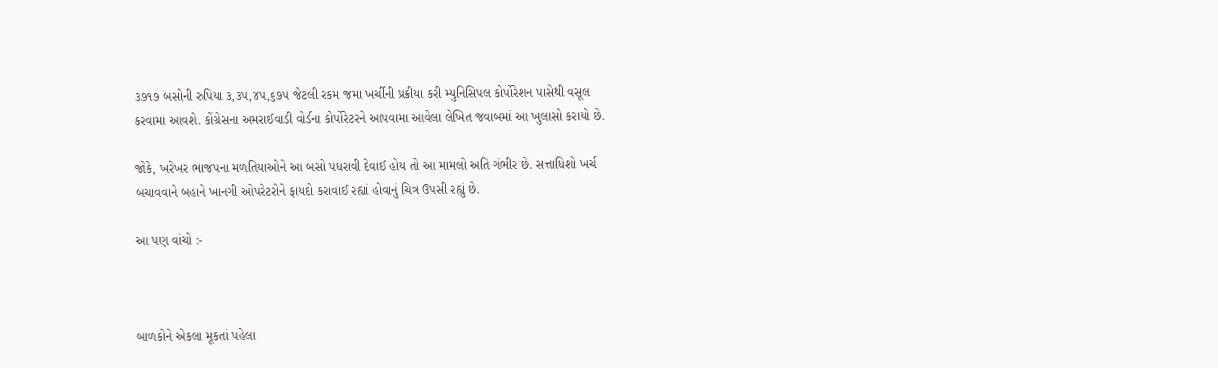૩૭૧૭ બસોની રુપિયા ૩,૩૫,૪૫,૬૭૫ જેટલી રકમ જમા ખર્ચીની પ્રક્રીયા કરી મ્યુનિસિપલ કોર્પોરેશન પાસેથી વસૂલ કરવામા આવશે. કોંગ્રેસના અમરાઈવાડી વોર્ડના કોર્પોરેટરને આપવામા આવેલા લેખિત જવાબમાં આ ખુલાસો કરાયો છે.

જોકે, ખરેખર ભાજપના મળતિયાઓને આ બસો પધરાવી દેવાઈ હોય તો આ મામલો અતિ ગંભીર છે. સત્તાધિશો ખર્ચ બચાવવાને બહાને ખાનગી ઓપરેટરોને ફાયદો કરાવાઈ રહ્યાં હોવાનું ચિત્ર ઉપસી રહ્યું છે.

આ પણ વાંચો :-



બાળકોને એકલા મૂકતાં પહેલા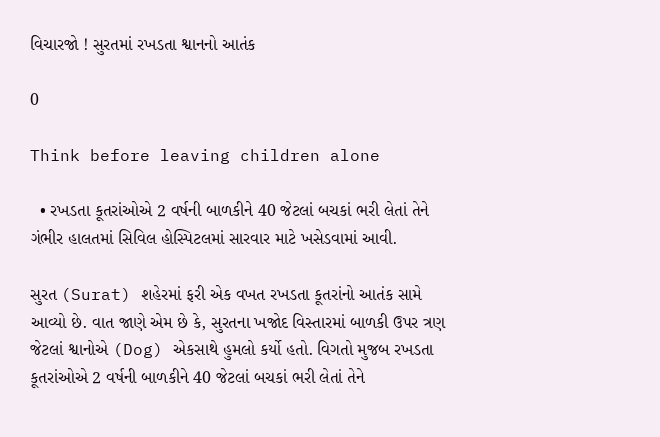વિચારજો ! સુરતમાં રખડતા શ્વાનનો આતંક

0

Think before leaving children alone

  • રખડતા કૂતરાંઓએ 2 વર્ષની બાળકીને 40 જેટલાં બચકાં ભરી લેતાં તેને ગંભીર હાલતમાં સિવિલ હોસ્પિટલમાં સારવાર માટે ખસેડવામાં આવી.

સુરત (Surat) શહેરમાં ફરી એક વખત રખડતા કૂતરાંનો આતંક સામે આવ્યો છે. વાત જાણે એમ છે કે, સુરતના ખજોદ વિસ્તારમાં બાળકી ઉપર ત્રણ જેટલાં શ્વાનોએ (Dog) એકસાથે હુમલો કર્યો હતો. વિગતો મુજબ રખડતા કૂતરાંઓએ 2 વર્ષની બાળકીને 40 જેટલાં બચકાં ભરી લેતાં તેને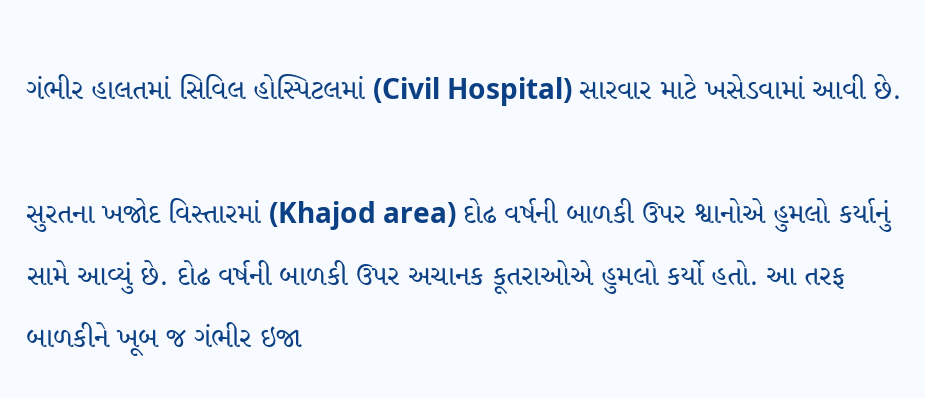ગંભીર હાલતમાં સિવિલ હોસ્પિટલમાં (Civil Hospital) સારવાર માટે ખસેડવામાં આવી છે.

સુરતના ખજોદ વિસ્તારમાં (Khajod area) દોઢ વર્ષની બાળકી ઉપર શ્વાનોએ હુમલો કર્યાનું સામે આવ્યું છે. દોઢ વર્ષની બાળકી ઉપર અચાનક કૂતરાઓએ હુમલો કર્યો હતો. આ તરફ બાળકીને ખૂબ જ ગંભીર ઇજા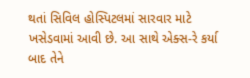થતાં સિવિલ હોસ્પિટલમાં સારવાર માટે ખસેડવામાં આવી છે. આ સાથે એક્સ-રે કર્યા બાદ તેને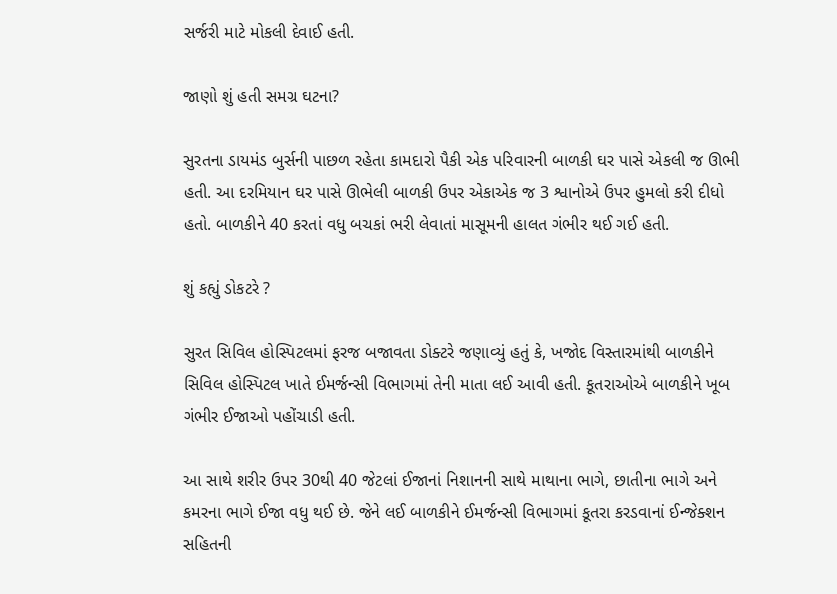સર્જરી માટે મોકલી દેવાઈ હતી.

જાણો શું હતી સમગ્ર ઘટના?

સુરતના ડાયમંડ બુર્સની પાછળ રહેતા કામદારો પૈકી એક પરિવારની બાળકી ઘર પાસે એકલી જ ઊભી હતી. આ દરમિયાન ઘર પાસે ઊભેલી બાળકી ઉપર એકાએક જ 3 શ્વાનોએ ઉપર હુમલો કરી દીધો હતો. બાળકીને 40 કરતાં વધુ બચકાં ભરી લેવાતાં માસૂમની હાલત ગંભીર થઈ ગઈ હતી.

શું કહ્યું ડોકટરે ?

સુરત સિવિલ હોસ્પિટલમાં ફરજ બજાવતા ડોક્ટરે જણાવ્યું હતું કે, ખજોદ વિસ્તારમાંથી બાળકીને સિવિલ હોસ્પિટલ ખાતે ઈમર્જન્સી વિભાગમાં તેની માતા લઈ આવી હતી. કૂતરાઓએ બાળકીને ખૂબ ગંભીર ઈજાઓ પહોંચાડી હતી.

આ સાથે શરીર ઉપર 30થી 40 જેટલાં ઈજાનાં નિશાનની સાથે માથાના ભાગે, છાતીના ભાગે અને કમરના ભાગે ઈજા વધુ થઈ છે. જેને લઈ બાળકીને ઈમર્જન્સી વિભાગમાં કૂતરા કરડવાનાં ઈન્જેક્શન સહિતની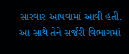સારવાર આપવામાં આવી હતી. આ સાથે તેને સર્જરી વિભાગમાં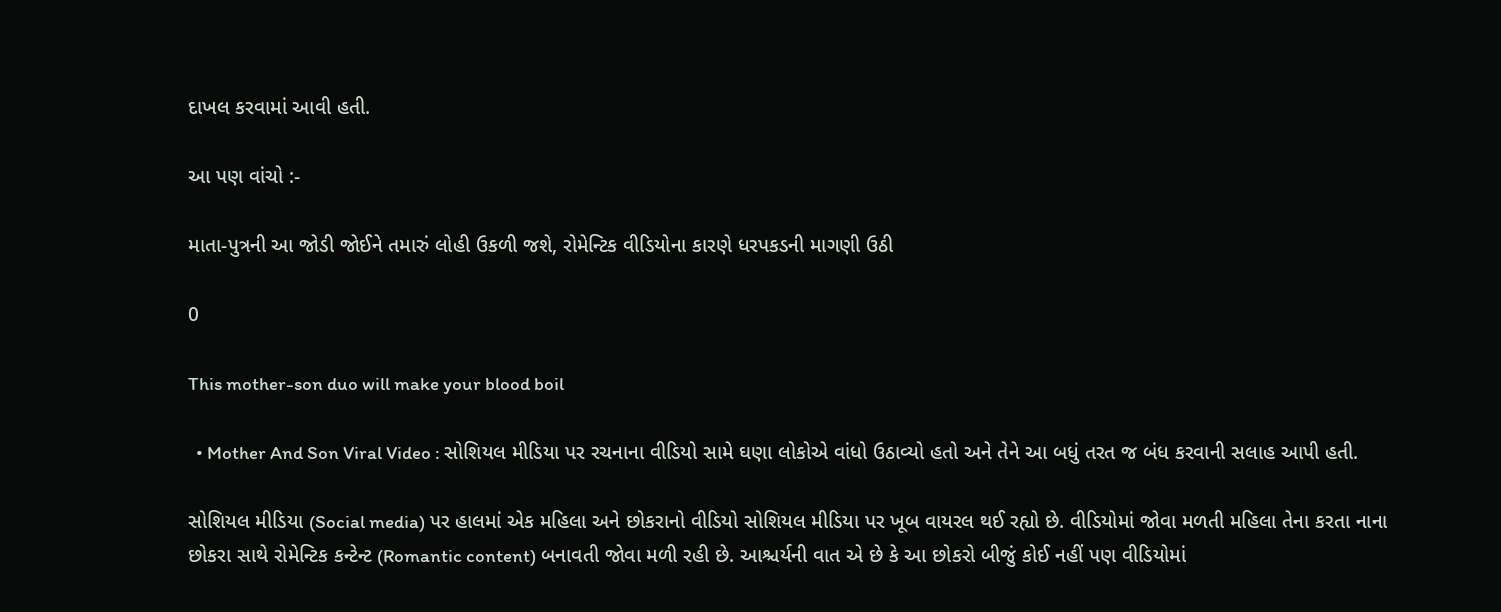દાખલ કરવામાં આવી હતી.

આ પણ વાંચો :-

માતા-પુત્રની આ જોડી જોઈને તમારું લોહી ઉકળી જશે, રોમેન્ટિક વીડિયોના કારણે ધરપકડની માગણી ઉઠી

0

This mother-son duo will make your blood boil

  • Mother And Son Viral Video : સોશિયલ મીડિયા પર રચનાના વીડિયો સામે ઘણા લોકોએ વાંધો ઉઠાવ્યો હતો અને તેને આ બધું તરત જ બંધ કરવાની સલાહ આપી હતી.

સોશિયલ મીડિયા (Social media) પર હાલમાં એક મહિલા અને છોકરાનો વીડિયો સોશિયલ મીડિયા પર ખૂબ વાયરલ થઈ રહ્યો છે. વીડિયોમાં જોવા મળતી મહિલા તેના કરતા નાના છોકરા સાથે રોમેન્ટિક કન્ટેન્ટ (Romantic content) બનાવતી જોવા મળી રહી છે. આશ્ચર્યની વાત એ છે કે આ છોકરો બીજું કોઈ નહીં પણ વીડિયોમાં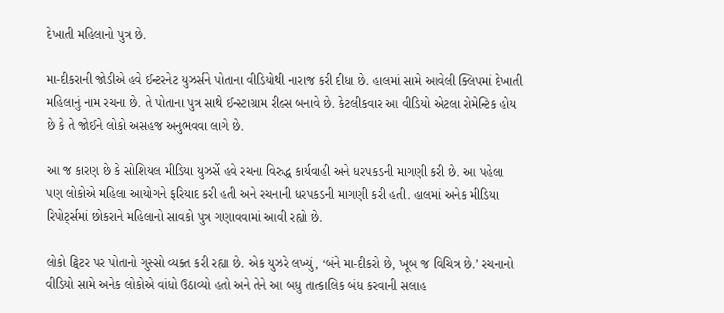દેખાતી મહિલાનો પુત્ર છે.

મા-દીકરાની જોડીએ હવે ઈન્ટરનેટ યુઝર્સને પોતાના વીડિયોથી નારાજ કરી દીધા છે. હાલમાં સામે આવેલી ક્લિપમાં દેખાતી મહિલાનું નામ રચના છે. તે પોતાના પુત્ર સાથે ઈન્સ્ટાગ્રામ રીલ્સ બનાવે છે. કેટલીકવાર આ વીડિયો એટલા રોમેન્ટિક હોય છે કે તે જોઈને લોકો અસહજ અનુભવવા લાગે છે.

આ જ કારણ છે કે સોશિયલ મીડિયા યુઝર્સે હવે રચના વિરુદ્ધ કાર્યવાહી અને ધરપકડની માગણી કરી છે. આ પહેલા પણ લોકોએ મહિલા આયોગને ફરિયાદ કરી હતી અને રચનાની ધરપકડની માગણી કરી હતી. હાલમાં અનેક મીડિયા રિપોર્ટ્સમાં છોકરાને મહિલાનો સાવકો પુત્ર ગણાવવામાં આવી રહ્યો છે.

લોકો ટ્વિટર પર પોતાનો ગુસ્સો વ્યક્ત કરી રહ્યા છે. એક યુઝરે લખ્યું, ‘બંને મા-દીકરો છે, ખૂબ જ વિચિત્ર છે.’ રચનાનો વીડિયો સામે અનેક લોકોએ વાંધો ઉઠાવ્યો હતો અને તેને આ બધુ તાત્કાલિક બંધ કરવાની સલાહ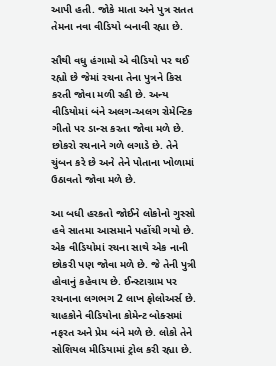આપી હતી. જોકે માતા અને પુત્ર સતત તેમના નવા વીડિયો બનાવી રહ્યા છે.

સૌથી વધુ હંગામો એ વીડિયો પર થઈ રહ્યો છે જેમાં રચના તેના પુત્રને કિસ કરતી જોવા મળી રહી છે. અન્ય વીડિયોમાં બંને અલગ-અલગ રોમેન્ટિક ગીતો પર ડાન્સ કરતા જોવા મળે છે. છોકરો રચનાને ગળે લગાડે છે. તેને ચુંબન કરે છે અને તેને પોતાના ખોળામાં ઉઠાવતો જોવા મળે છે.

આ બધી હરકતો જોઈને લોકોનો ગુસ્સો હવે સાતમા આસમાને પહોંચી ગયો છે. એક વીડિયોમાં રચના સાથે એક નાની છોકરી પણ જોવા મળે છે. જે તેની પુત્રી હોવાનું કહેવાય છે. ઈન્સ્ટાગ્રામ પર રચનાના લગભગ 2 લાખ ફોલોઅર્સ છે. ચાહકોને વીડિયોના કોમેન્ટ બોક્સમાં નફરત અને પ્રેમ બંને મળે છે. લોકો તેને સોશિયલ મીડિયામાં ટ્રોલ કરી રહ્યા છે.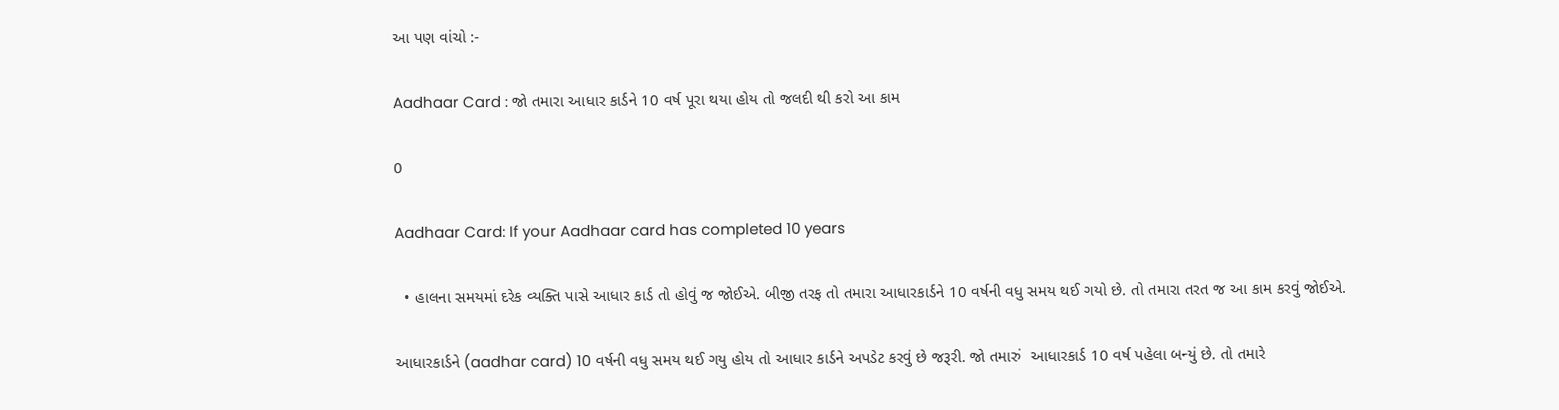આ પણ વાંચો :-

Aadhaar Card : જો તમારા આધાર કાર્ડને 10 વર્ષ પૂરા થયા હોય તો જલદી થી કરો આ કામ

0

Aadhaar Card: If your Aadhaar card has completed 10 years

  • હાલના સમયમાં દરેક વ્યક્તિ પાસે આધાર કાર્ડ તો હોવું જ જોઈએ. બીજી તરફ તો તમારા આધારકાર્ડને 10 વર્ષની વધુ સમય થઈ ગયો છે. તો તમારા તરત જ આ કામ કરવું જોઈએ.

આધારકાર્ડને (aadhar card) 10 વર્ષની વધુ સમય થઈ ગયુ હોય તો આધાર કાર્ડને અપડેટ કરવું છે જરૂરી. જો તમારું  આધારકાર્ડ 10 વર્ષ પહેલા બન્યું છે. તો તમારે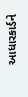આધારકાર્ડને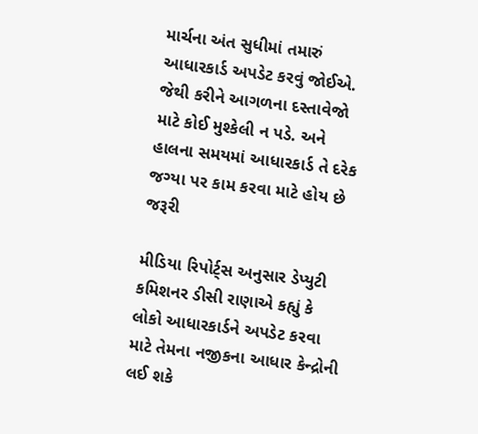માર્ચના અંત સુધીમાં તમારું આધારકાર્ડ અપડેટ કરવું જોઈએ. જેથી કરીને આગળના દસ્તાવેજો માટે કોઈ મુશ્કેલી ન પડે. અને હાલના સમયમાં આધારકાર્ડ તે દરેક જગ્યા પર કામ કરવા માટે હોય છે જરૂરી

મીડિયા રિપોર્ટ્સ અનુસાર ડેપ્યુટી કમિશનર ડીસી રાણાએ કહ્યું કે લોકો આધારકાર્ડને અપડેટ કરવા માટે તેમના નજીકના આધાર કેન્દ્રોની લઈ શકે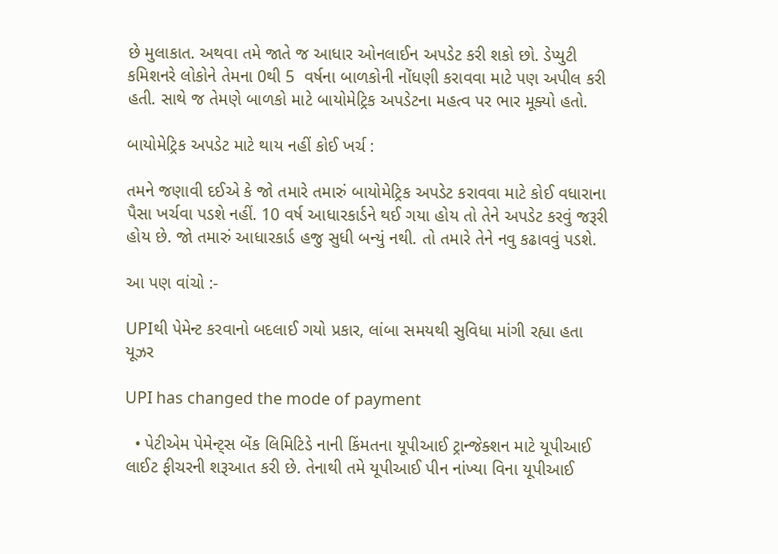છે મુલાકાત. અથવા તમે જાતે જ આધાર ઓનલાઈન અપડેટ કરી શકો છો. ડેપ્યુટી કમિશનરે લોકોને તેમના 0થી 5  વર્ષના બાળકોની નોંધણી કરાવવા માટે પણ અપીલ કરી હતી. સાથે જ તેમણે બાળકો માટે બાયોમેટ્રિક અપડેટના મહત્વ પર ભાર મૂક્યો હતો.

બાયોમેટ્રિક અપડેટ માટે થાય નહીં કોઈ ખર્ચ :

તમને જણાવી દઈએ કે જો તમારે તમારું બાયોમેટ્રિક અપડેટ કરાવવા માટે કોઈ વધારાના પૈસા ખર્ચવા પડશે નહીં. 10 વર્ષ આધારકાર્ડને થઈ ગયા હોય તો તેને અપડેટ કરવું જરૂરી હોય છે. જો તમારું આધારકાર્ડ હજુ સુધી બન્યું નથી. તો તમારે તેને નવુ કઢાવવું પડશે.

આ પણ વાંચો :-

UPIથી પેમેન્ટ કરવાનો બદલાઈ ગયો પ્રકાર, લાંબા સમયથી સુવિધા માંગી રહ્યા હતા યૂઝર

UPI has changed the mode of payment

  • પેટીએમ પેમેન્ટ્સ બેંક લિમિટિડે નાની કિંમતના યૂપીઆઈ ટ્રાન્જેક્શન માટે યૂપીઆઈ લાઈટ ફીચરની શરૂઆત કરી છે. તેનાથી તમે યૂપીઆઈ પીન નાંખ્યા વિના યૂપીઆઈ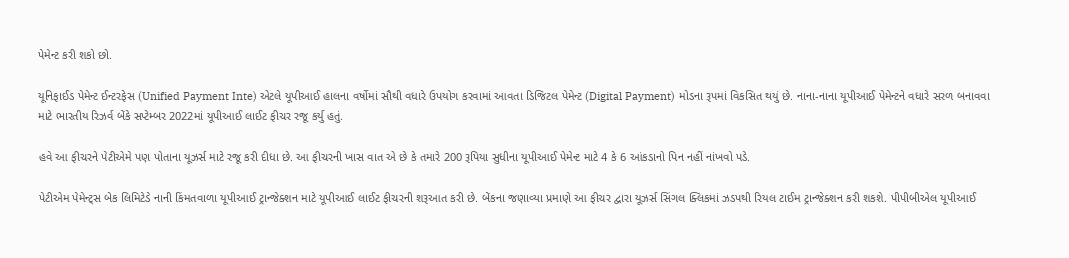પેમેન્ટ કરી શકો છો.

યૂનિફાઈડ પેમેન્ટ ઈન્ટરફેસ (Unified Payment Inte) એટલે યૂપીઆઈ હાલના વર્ષોમાં સૌથી વધારે ઉપયોગ કરવામાં આવતા ડિજિટલ પેમેન્ટ (Digital Payment) મોડના રૂપમાં વિકસિત થયું છે. નાના-નાના યૂપીઆઈ પેમેન્ટને વધારે સરળ બનાવવા માટે ભારતીય રિઝર્વ બેંકે સપ્ટેમ્બર 2022માં યૂપીઆઈ લાઈટ ફીચર રજૂ કર્યુ હતું.

હવે આ ફીચરને પેટીએમે પણ પોતાના યૂઝર્સ માટે રજૂ કરી દીધા છે. આ ફીચરની ખાસ વાત એ છે કે તમારે 200 રૂપિયા સુધીના યૂપીઆઈ પેમેન્ટ માટે 4 કે 6 આંકડાનો પિન નહીં નાંખવો પડે.

પેટીએમ પેમેન્ટ્સ બેક લિમિટેડે નાની કિંમતવાળા યૂપીઆઈ ટ્રાન્જેક્શન માટે યૂપીઆઈ લાઈટ ફીચરની શરૂઆત કરી છે. બેંકના જણાવ્યા પ્રમાણે આ ફીચર દ્વારા યૂઝર્સ સિંગલ ક્લિકમાં ઝડપથી રિયલ ટાઈમ ટ્રાન્જેક્શન કરી શકશે. પીપીબીએલ યૂપીઆઈ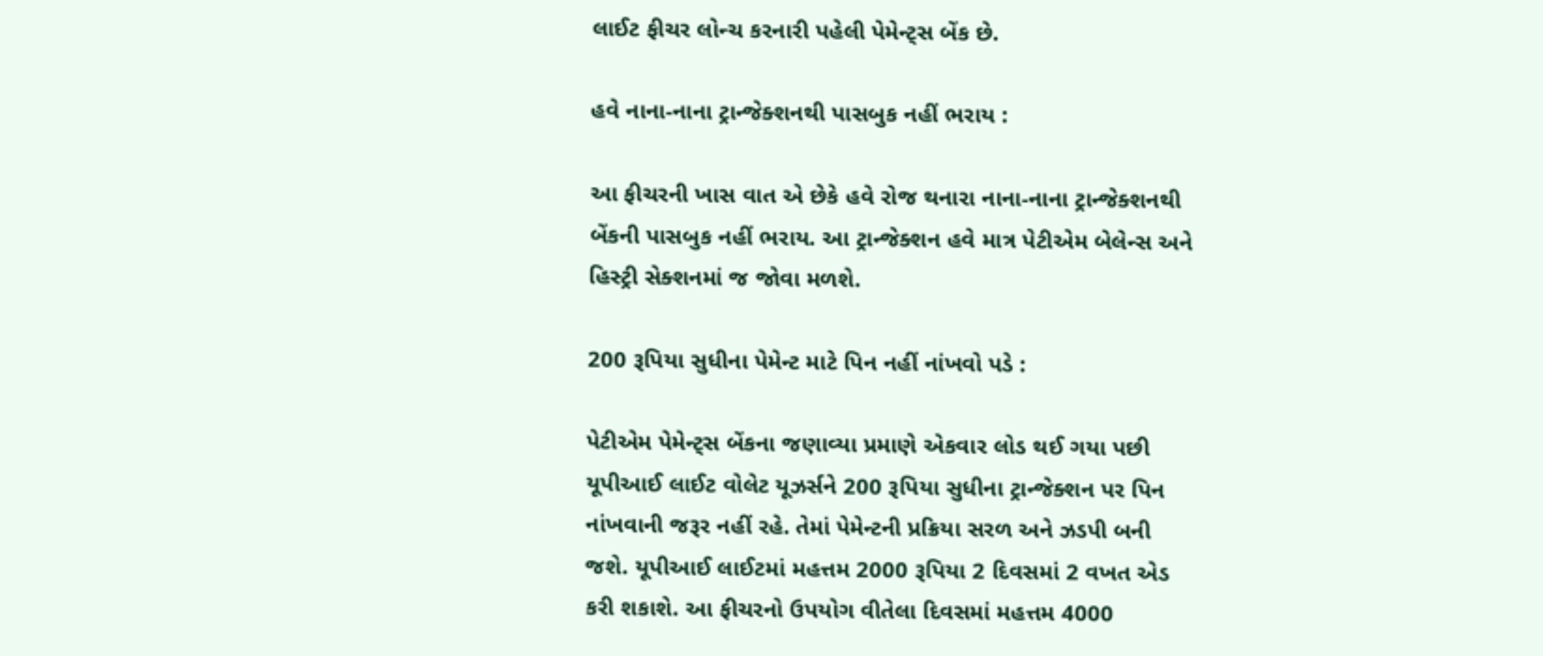લાઈટ ફીચર લોન્ચ કરનારી પહેલી પેમેન્ટ્સ બેંક છે.

હવે નાના-નાના ટ્રાન્જેક્શનથી પાસબુક નહીં ભરાય :

આ ફીચરની ખાસ વાત એ છેકે હવે રોજ થનારા નાના-નાના ટ્રાન્જેક્શનથી બેંકની પાસબુક નહીં ભરાય. આ ટ્રાન્જેક્શન હવે માત્ર પેટીએમ બેલેન્સ અને હિસ્ટ્રી સેક્શનમાં જ જોવા મળશે.

200 રૂપિયા સુધીના પેમેન્ટ માટે પિન નહીં નાંખવો પડે :

પેટીએમ પેમેન્ટ્સ બેંકના જણાવ્યા પ્રમાણે એકવાર લોડ થઈ ગયા પછી યૂપીઆઈ લાઈટ વોલેટ યૂઝર્સને 200 રૂપિયા સુધીના ટ્રાન્જેક્શન પર પિન નાંખવાની જરૂર નહીં રહે. તેમાં પેમેન્ટની પ્રક્રિયા સરળ અને ઝડપી બની જશે. યૂપીઆઈ લાઈટમાં મહત્તમ 2000 રૂપિયા 2 દિવસમાં 2 વખત એડ કરી શકાશે. આ ફીચરનો ઉપયોગ વીતેલા દિવસમાં મહત્તમ 4000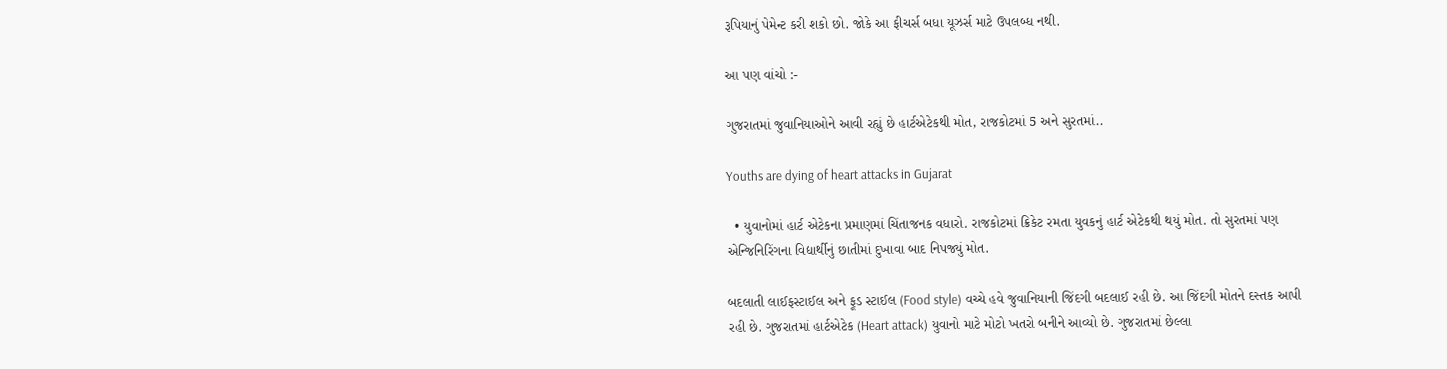રૂપિયાનું પેમેન્ટ કરી શકો છો. જોકે આ ફીચર્સ બધા યૂઝર્સ માટે ઉપલબ્ધ નથી.

આ પણ વાંચો :-

ગુજરાતમાં જુવાનિયાઓને આવી રહ્યું છે હાર્ટએટેકથી મોત, રાજકોટમાં 5 અને સુરતમાં..

Youths are dying of heart attacks in Gujarat

  • યુવાનોમાં હાર્ટ એટેકના પ્રમાણમાં ચિંતાજનક વધારો. રાજકોટમાં ક્રિકેટ રમતા યુવકનું હાર્ટ એટેકથી થયું મોત. તો સુરતમાં પણ એન્જિનિરિંગના વિદ્યાર્થીનું છાતીમાં દુખાવા બાદ નિપજ્યું મોત.

બદલાતી લાઈફસ્ટાઈલ અને ફૂડ સ્ટાઈલ (Food style) વચ્ચે હવે જુવાનિયાની જિંદગી બદલાઈ રહી છે. આ જિંદગી મોતને દસ્તક આપી રહી છે. ગુજરાતમાં હાર્ટએટેક (Heart attack) યુવાનો માટે મોટો ખતરો બનીને આવ્યો છે. ગુજરાતમાં છેલ્લા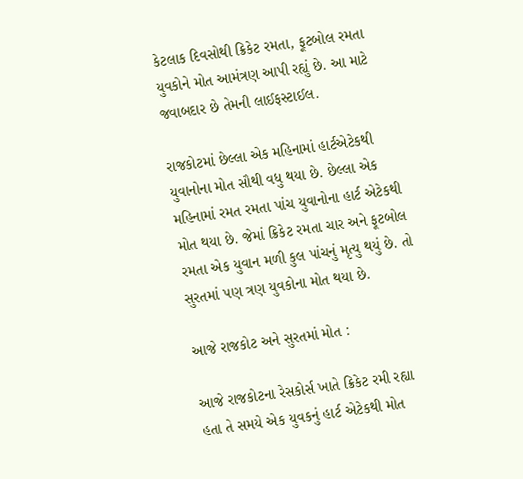કેટલાક દિવસોથી ક્રિકેટ રમતા, ફૂટબોલ રમતા યુવકોને મોત આમંત્રણ આપી રહ્યું છે. આ માટે જવાબદાર છે તેમની લાઈફસ્ટાઈલ.

રાજકોટમાં છેલ્લા એક મહિનામાં હાર્ટએટેકથી યુવાનોના મોત સૌથી વધુ થયા છે. છેલ્લા એક મહિનામાં રમત રમતા પાંચ યુવાનોના હાર્ટ એટેકથી મોત થયા છે. જેમાં ક્રિકેટ રમતા ચાર અને ફૂટબોલ રમતા એક યુવાન મળી કુલ પાંચનું મૃત્યુ થયું છે. તો સુરતમાં પણ ત્રણ યુવકોના મોત થયા છે.

આજે રાજકોટ અને સુરતમાં મોત :

આજે રાજકોટના રેસકોર્સ ખાતે ક્રિકેટ રમી રહ્યા હતા તે સમયે એક યુવકનું હાર્ટ એટેકથી મોત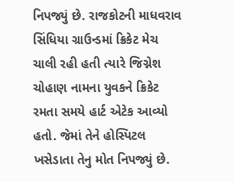નિપજ્યું છે. રાજકોટની માધવરાવ સિંધિયા ગ્રાઉન્ડમાં ક્રિકેટ મેચ ચાલી રહી હતી ત્યારે જિગ્નેશ ચોહાણ નામના યુવકને ક્રિકેટ રમતા સમયે હાર્ટ એટેક આવ્યો હતો. જેમાં તેને હોસ્પિટલ ખસેડાતા તેનુ મોત નિપજ્યું છે.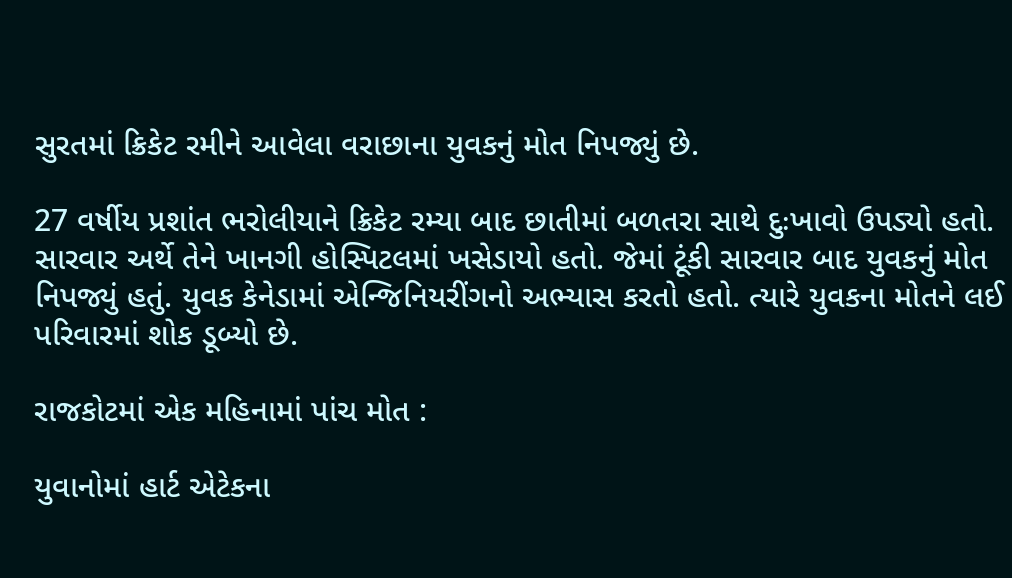સુરતમાં ક્રિકેટ રમીને આવેલા વરાછાના યુવકનું મોત નિપજ્યું છે.

27 વર્ષીય પ્રશાંત ભરોલીયાને ક્રિકેટ રમ્યા બાદ છાતીમાં બળતરા સાથે દુઃખાવો ઉપડ્યો હતો. સારવાર અર્થે તેને ખાનગી હોસ્પિટલમાં ખસેડાયો હતો. જેમાં ટૂંકી સારવાર બાદ યુવકનું મોત નિપજ્યું હતું. યુવક કેનેડામાં એન્જિનિયરીંગનો અભ્યાસ કરતો હતો. ત્યારે યુવકના મોતને લઈ પરિવારમાં શોક ડૂબ્યો છે.

રાજકોટમાં એક મહિનામાં પાંચ મોત :

યુવાનોમાં હાર્ટ એટેકના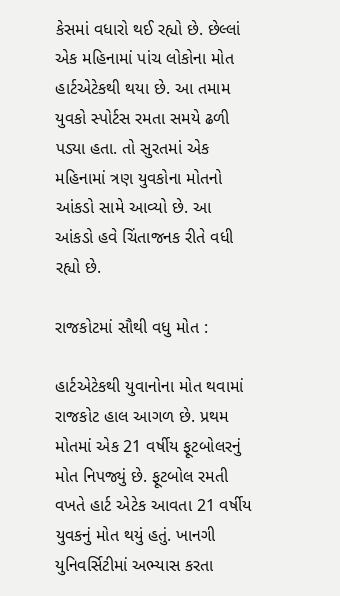કેસમાં વધારો થઈ રહ્યો છે. છેલ્લાં એક મહિનામાં પાંચ લોકોના મોત હાર્ટએટેકથી થયા છે. આ તમામ યુવકો સ્પોર્ટસ રમતા સમયે ઢળી પડ્યા હતા. તો સુરતમાં એક મહિનામાં ત્રણ યુવકોના મોતનો આંકડો સામે આવ્યો છે. આ આંકડો હવે ચિંતાજનક રીતે વધી રહ્યો છે.

રાજકોટમાં સૌથી વધુ મોત :

હાર્ટએટેકથી યુવાનોના મોત થવામાં રાજકોટ હાલ આગળ છે. પ્રથમ મોતમાં એક 21 વર્ષીય ફૂટબોલરનું મોત નિપજ્યું છે. ફૂટબોલ રમતી વખતે હાર્ટ એટેક આવતા 21 વર્ષીય યુવકનું મોત થયું હતું. ખાનગી યુનિવર્સિટીમાં અભ્યાસ કરતા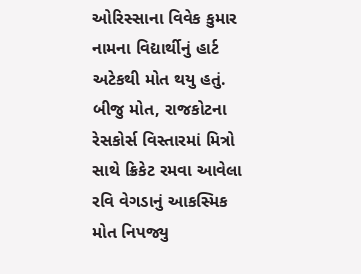ઓરિસ્સાના વિવેક કુમાર નામના વિદ્યાર્થીનું હાર્ટ અટેકથી મોત થયુ હતું. બીજુ મોત, રાજકોટના રેસકોર્સ વિસ્તારમાં મિત્રો સાથે ક્રિકેટ રમવા આવેલા રવિ વેગડાનું આકસ્મિક મોત નિપજ્યુ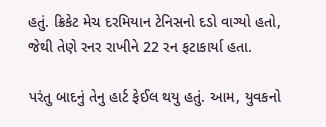હતું. ક્રિકેટ મેચ દરમિયાન ટેનિસનો દડો વાગ્યો હતો, જેથી તેણે રનર રાખીને 22 રન ફટાકાર્યા હતા.

પરંતુ બાદનું તેનુ હાર્ટ ફેઈલ થયુ હતું. આમ, યુવકનો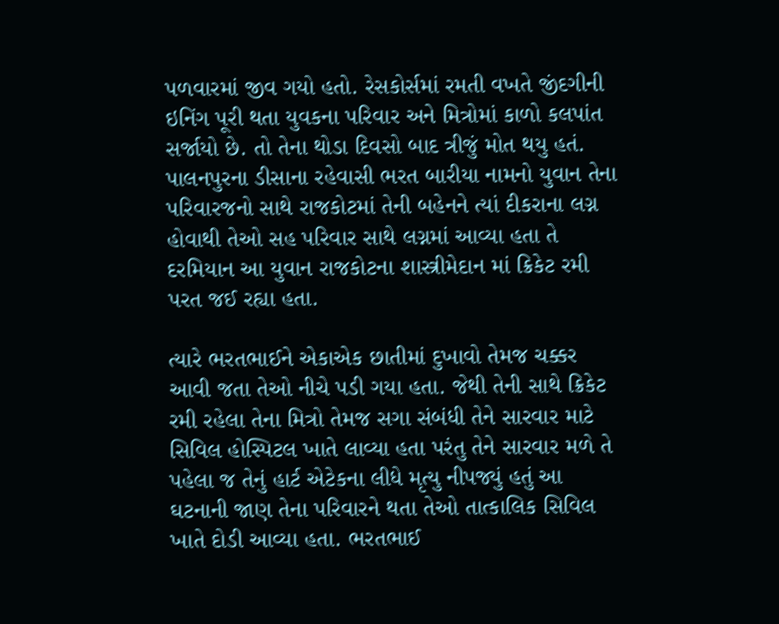પળવારમાં જીવ ગયો હતો. રેસકોર્સમાં રમતી વખતે જીંદગીની ઇનિંગ પૂરી થતા યુવકના પરિવાર અને મિત્રોમાં કાળો કલપાંત સર્જાયો છે. તો તેના થોડા દિવસો બાદ ત્રીજું મોત થયુ હતં.  પાલનપુરના ડીસાના રહેવાસી ભરત બારીયા નામનો યુવાન તેના પરિવારજનો સાથે રાજકોટમાં તેની બહેનને ત્યાં દીકરાના લગ્ન હોવાથી તેઓ સહ પરિવાર સાથે લગ્નમાં આવ્યા હતા તે દરમિયાન આ યુવાન રાજકોટના શાસ્ત્રીમેદાન માં ક્રિકેટ રમી પરત જઈ રહ્યા હતા.

ત્યારે ભરતભાઈને એકાએક છાતીમાં દુખાવો તેમજ ચક્કર આવી જતા તેઓ નીચે પડી ગયા હતા. જેથી તેની સાથે ક્રિકેટ રમી રહેલા તેના મિત્રો તેમજ સગા સંબંધી તેને સારવાર માટે સિવિલ હોસ્પિટલ ખાતે લાવ્યા હતા પરંતુ તેને સારવાર મળે તે પહેલા જ તેનું હાર્ટ એટેકના લીધે મૃત્યુ નીપજ્યું હતું આ ઘટનાની જાણ તેના પરિવારને થતા તેઓ તાત્કાલિક સિવિલ ખાતે દોડી આવ્યા હતા. ભરતભાઈ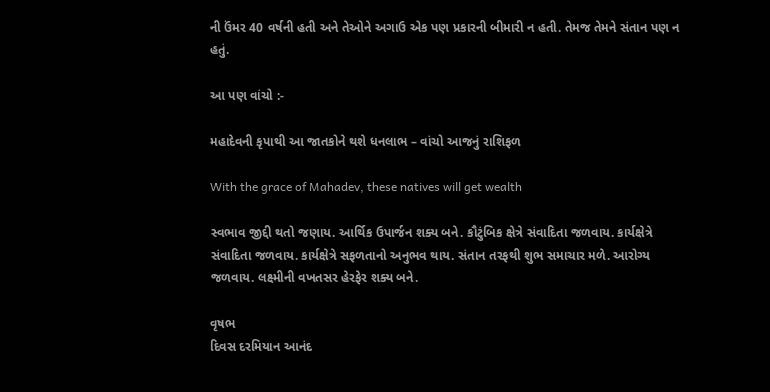ની ઉંમર 40 વર્ષની હતી અને તેઓને અગાઉ એક પણ પ્રકારની બીમારી ન હતી. તેમજ તેમને સંતાન પણ ન હતું.

આ પણ વાંચો :-

મહાદેવની કૃપાથી આ જાતકોને થશે ધનલાભ – વાંચો આજનું રાશિફળ

With the grace of Mahadev, these natives will get wealth

સ્વભાવ જીદ્દી થતો જણાય. આર્થિક ઉપાર્જન શક્ય બને. કૌટુંબિક ક્ષેત્રે સંવાદિતા જળવાય. કાર્યક્ષેત્રે સંવાદિતા જળવાય. કાર્યક્ષેત્રે સફળતાનો અનુભવ થાય. સંતાન તરફથી શુભ સમાચાર મળે. આરોગ્ય જળવાય. લક્ષ્મીની વખતસર હેરફેર શક્ય બને.

વૃષભ
દિવસ દરમિયાન આનંદ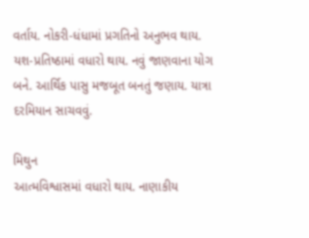વર્તાય. નોકરી-ધંધામાં પ્રગતિનો અનુભવ થાય. યશ-પ્રતિષ્ઠામાં વધારો થાય. નવું જાણવાના યોગ બને. આર્થિક પાસુ મજબૂત બનતું જણાય. યાત્રા દરમિયાન સાચવવું.

મિથુન
આત્મવિશ્વાસમાં વધારો થાય. નાણાકીય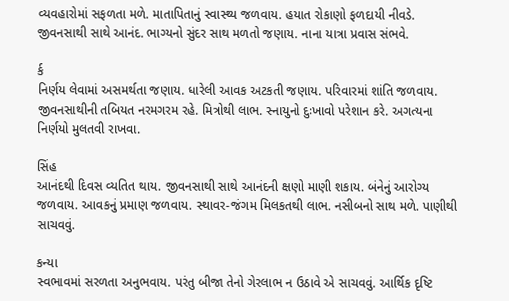વ્યવહારોમાં સફળતા મળે. માતાપિતાનું સ્વાસ્થ્ય જળવાય. હયાત રોકાણો ફળદાયી નીવડે. જીવનસાથી સાથે આનંદ. ભાગ્યનો સુંદર સાથ મળતો જણાય. નાના યાત્રા પ્રવાસ સંભવે.

ર્ક
નિર્ણય લેવામાં અસમર્થતા જણાય. ધારેલી આવક અટકતી જણાય. પરિવારમાં શાંતિ જળવાય. જીવનસાથીની તબિયત નરમગરમ રહે. મિત્રોથી લાભ. સ્નાયુનો દુઃખાવો પરેશાન કરે. અગત્યના નિર્ણયો મુલતવી રાખવા.

સિંહ
આનંદથી દિવસ વ્યતિત થાય. જીવનસાથી સાથે આનંદની ક્ષણો માણી શકાય. બંનેનું આરોગ્ય જળવાય. આવકનું પ્રમાણ જળવાય. સ્થાવર-જંગમ મિલકતથી લાભ. નસીબનો સાથ મળે. પાણીથી સાચવવું.

કન્યા
સ્વભાવમાં સરળતા અનુભવાય. પરંતુ બીજા તેનો ગેરલાભ ન ઉઠાવે એ સાચવવું. આર્થિક દૃષ્ટિ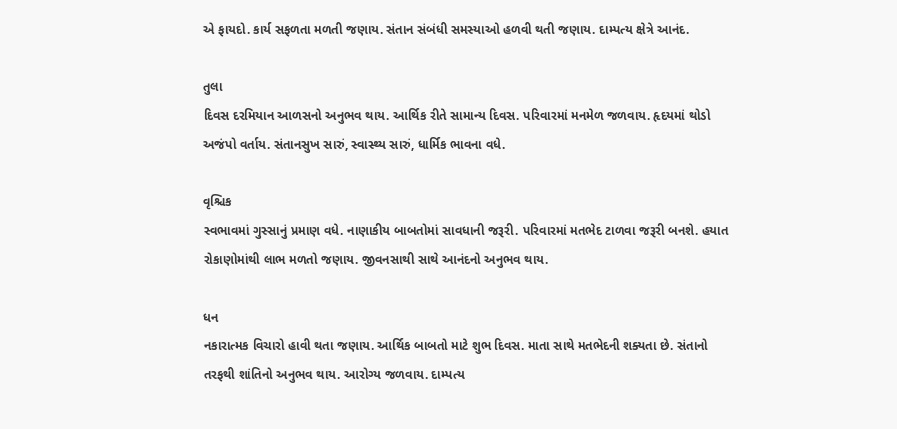એ ફાયદો. કાર્ય સફળતા મળતી જણાય. સંતાન સંબંધી સમસ્યાઓ હળવી થતી જણાય. દામ્પત્ય ક્ષેત્રે આનંદ.

તુલા
દિવસ દરમિયાન આળસનો અનુભવ થાય. આર્થિક રીતે સામાન્ય દિવસ. પરિવારમાં મનમેળ જળવાય. હૃદયમાં થોડો અજંપો વર્તાય. સંતાનસુખ સારું, સ્વાસ્થ્ય સારું, ધાર્મિક ભાવના વધે.

વૃશ્ચિક
સ્વભાવમાં ગુસ્સાનું પ્રમાણ વધે. નાણાકીય બાબતોમાં સાવધાની જરૂરી. પરિવારમાં મતભેદ ટાળવા જરૂરી બનશે. હયાત રોકાણોમાંથી લાભ મળતો જણાય. જીવનસાથી સાથે આનંદનો અનુભવ થાય.

ધન
નકારાત્મક વિચારો હાવી થતા જણાય. આર્થિક બાબતો માટે શુભ દિવસ. માતા સાથે મતભેદની શક્યતા છે. સંતાનો તરફથી શાંતિનો અનુભવ થાય. આરોગ્ય જળવાય. દામ્પત્ય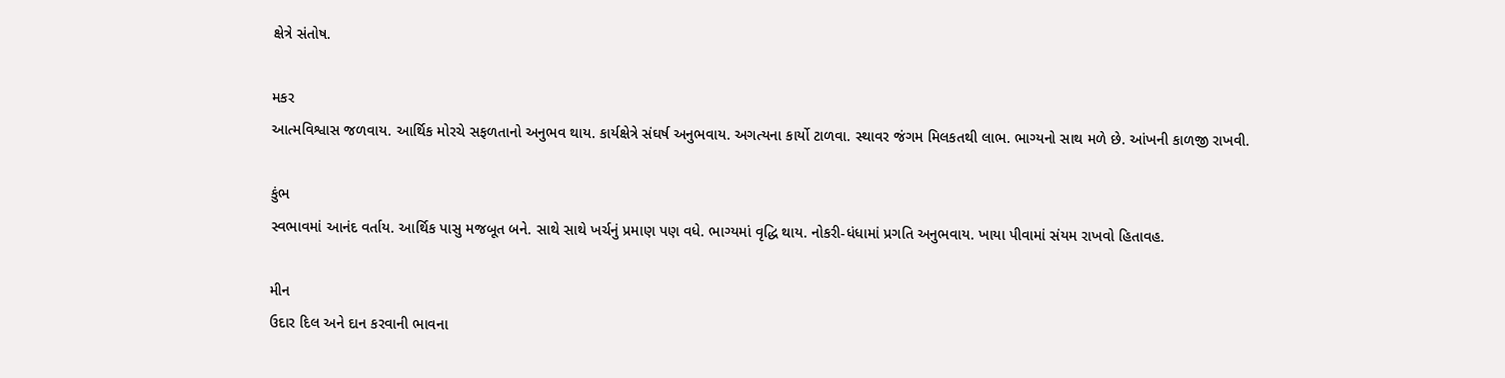ક્ષેત્રે સંતોષ.

મકર
આત્મવિશ્વાસ જળવાય. આર્થિક મોરચે સફળતાનો અનુભવ થાય. કાર્યક્ષેત્રે સંઘર્ષ અનુભવાય. અગત્યના કાર્યો ટાળવા. સ્થાવર જંગમ મિલકતથી લાભ. ભાગ્યનો સાથ મળે છે. આંખની કાળજી રાખવી.

કુંભ
સ્વભાવમાં આનંદ વર્તાય. આર્થિક પાસુ મજબૂત બને. સાથે સાથે ખર્ચનું પ્રમાણ પણ વધે. ભાગ્યમાં વૃદ્ધિ થાય. નોકરી-ધંધામાં પ્રગતિ અનુભવાય. ખાયા પીવામાં સંયમ રાખવો હિતાવહ.

મીન
ઉદાર દિલ અને દાન કરવાની ભાવના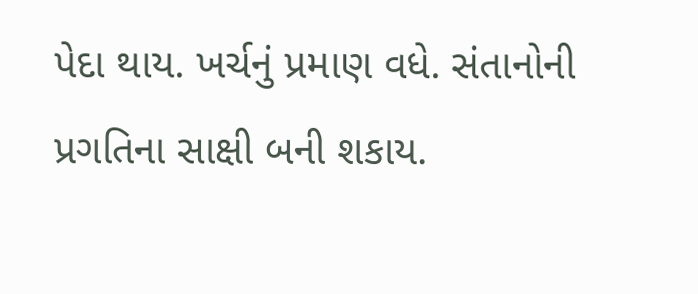પેદા થાય. ખર્ચનું પ્રમાણ વધે. સંતાનોની પ્રગતિના સાક્ષી બની શકાય.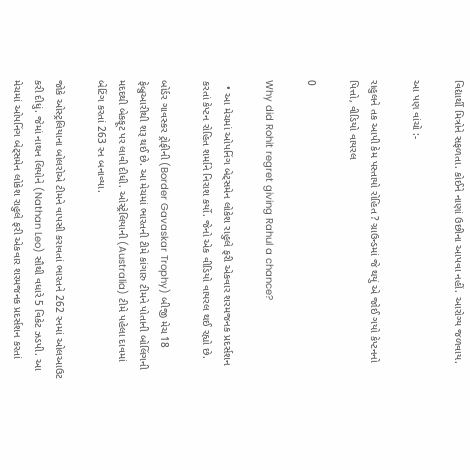વિદ્યાર્થી મિત્રોને સફળતા. કોઈને નાણાં ઉછીના આપવા નહીં. આરોગ્ય જળવાય.

આ પણ વાંચો :-

રાહુલને તક આપી કેમ પસ્તાયો રોહિત ? ગ્રાઉન્ડમાં જે થયું એ જોઈ ગયો કેપ્ટનનો પિત્તો, વીડિયો વાયરલ

0

Why did Rohit regret giving Rahul a chance?

  • આ મેચમાં ઓપનિંગ બેટ્સમેન લોકેશ રાહુલે ફરી એકવાર શરમજનક પ્રદર્સશન કરતાં કેપ્ટન રોહિત શર્માને નિરાશ કર્યો. જેનો એક વીડિયો વાયરલ થઈ રહ્યો છે.

બોર્ડર ગાવસ્કર ટ્રોફીની (Border Gavaskar Trophy) બીજી મેચ 18 ફેબ્રુઆરીથી શરૂ થઈ છે. આ મેચમાં ભારતની ટીમે કાંગારુ ટીમને પોતાની બોલિંગની મદદથી બેકફૂટ પર લાવી દીધી. ઓસ્ટ્રેલિયાની (Australia) ટીમે પહેલા દાવમાં બેટિંગ કરતાં 263 રન બનાવ્યા.

જોકે ઓસ્ટ્રલિયાના બોલરોએ ટીમને વાપસી કરાવતાં ભારતને 262 રનમાં ઓલઆઉટ કરી દીધું. જેમાં નાથન લિયોને (Nathan Leo) સૌથી વધારે 5 વિકેટ ઝડપી. આ મેચમાં ઓપનિંગ બેટ્સમેન લોકેશ રાહુલે ફરી એકવાર શરમજનક પ્રદર્સશન કરતાં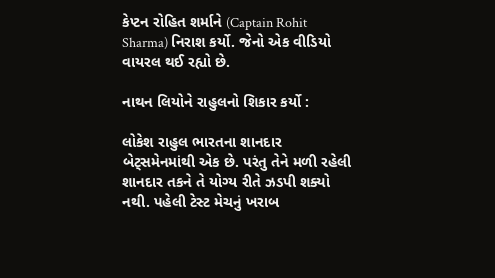કેપ્ટન રોહિત શર્માને (Captain Rohit Sharma) નિરાશ કર્યો. જેનો એક વીડિયો વાયરલ થઈ રહ્યો છે.

નાથન લિયોને રાહુલનો શિકાર કર્યો :

લોકેશ રાહુલ ભારતના શાનદાર બેટ્સમેનમાંથી એક છે. પરંતુ તેને મળી રહેલી શાનદાર તકને તે યોગ્ય રીતે ઝડપી શક્યો નથી. પહેલી ટેસ્ટ મેચનું ખરાબ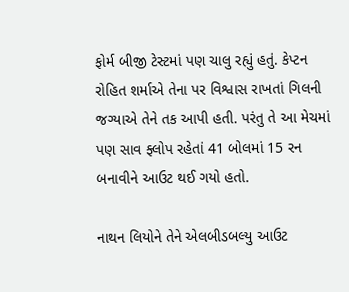ફોર્મ બીજી ટેસ્ટમાં પણ ચાલુ રહ્યું હતું. કેપ્ટન રોહિત શર્માએ તેના પર વિશ્વાસ રાખતાં ગિલની જગ્યાએ તેને તક આપી હતી. પરંતુ તે આ મેચમાં પણ સાવ ફ્લોપ રહેતાં 41 બોલમાં 15 રન બનાવીને આઉટ થઈ ગયો હતો.

નાથન લિયોને તેને એલબીડબલ્યુ આઉટ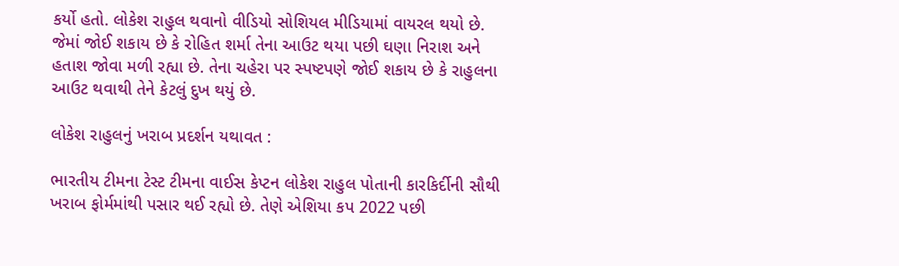કર્યો હતો. લોકેશ રાહુલ થવાનો વીડિયો સોશિયલ મીડિયામાં વાયરલ થયો છે. જેમાં જોઈ શકાય છે કે રોહિત શર્મા તેના આઉટ થયા પછી ઘણા નિરાશ અને હતાશ જોવા મળી રહ્યા છે. તેના ચહેરા પર સ્પષ્ટપણે જોઈ શકાય છે કે રાહુલના આઉટ થવાથી તેને કેટલું દુખ થયું છે.

લોકેશ રાહુલનું ખરાબ પ્રદર્શન યથાવત :

ભારતીય ટીમના ટેસ્ટ ટીમના વાઈસ કેપ્ટન લોકેશ રાહુલ પોતાની કારકિર્દીની સૌથી ખરાબ ફોર્મમાંથી પસાર થઈ રહ્યો છે. તેણે એશિયા કપ 2022 પછી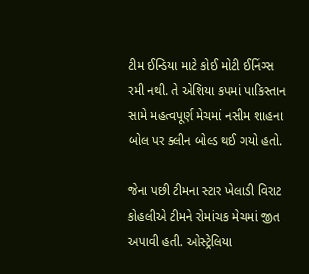ટીમ ઈન્ડિયા માટે કોઈ મોટી ઈનિંગ્સ રમી નથી. તે એશિયા કપમાં પાકિસ્તાન સામે મહત્વપૂર્ણ મેચમાં નસીમ શાહના બોલ પર ક્લીન બોલ્ડ થઈ ગયો હતો.

જેના પછી ટીમના સ્ટાર ખેલાડી વિરાટ કોહલીએ ટીમને રોમાંચક મેચમાં જીત અપાવી હતી. ઓસ્ટ્રેલિયા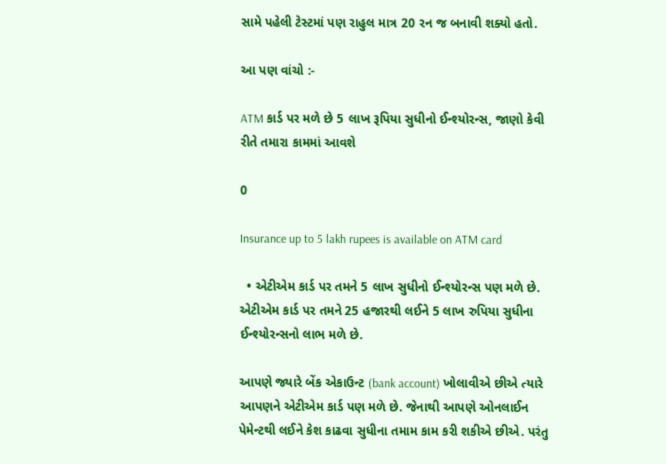સામે પહેલી ટેસ્ટમાં પણ રાહુલ માત્ર 20 રન જ બનાવી શક્યો હતો.

આ પણ વાંચો :-

ATM કાર્ડ પર મળે છે 5 લાખ રૂપિયા સુધીનો ઈન્શ્યોરન્સ, જાણો કેવી રીતે તમારા કામમાં આવશે

0

Insurance up to 5 lakh rupees is available on ATM card

  • એટીએમ કાર્ડ પર તમને 5 લાખ સુધીનો ઈન્શ્યોરન્સ પણ મળે છે. એટીએમ કાર્ડ પર તમને 25 હજારથી લઈને 5 લાખ રુપિયા સુધીના ઈન્શ્યોરન્સનો લાભ મળે છે.

આપણે જ્યારે બેંક એકાઉન્ટ (bank account) ખોલાવીએ છીએ ત્યારે આપણને એટીએમ કાર્ડ પણ મળે છે. જેનાથી આપણે ઓનલાઈન પેમેન્ટથી લઈને કેશ કાઢવા સુધીના તમામ કામ કરી શકીએ છીએ. પરંતુ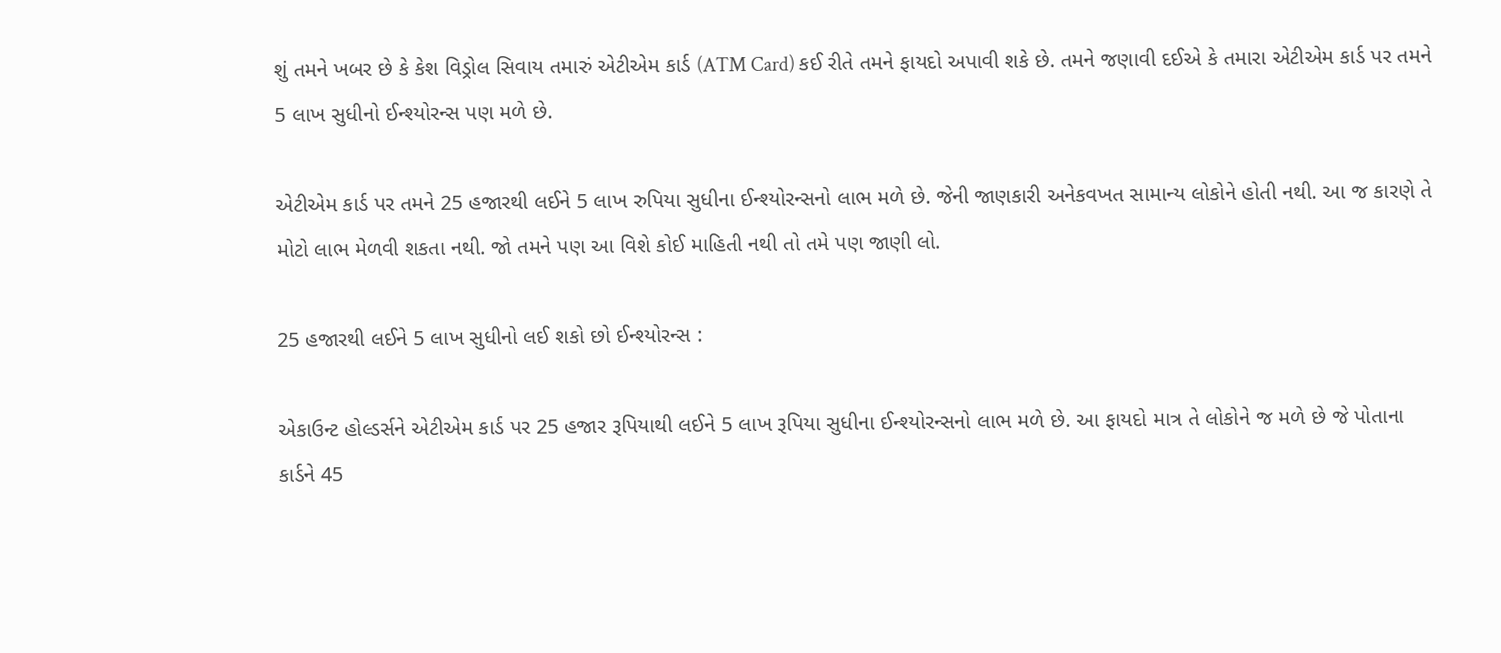શું તમને ખબર છે કે કેશ વિડ્રોલ સિવાય તમારું એટીએમ કાર્ડ (ATM Card) કઈ રીતે તમને ફાયદો અપાવી શકે છે. તમને જણાવી દઈએ કે તમારા એટીએમ કાર્ડ પર તમને 5 લાખ સુધીનો ઈન્શ્યોરન્સ પણ મળે છે.

એટીએમ કાર્ડ પર તમને 25 હજારથી લઈને 5 લાખ રુપિયા સુધીના ઈન્શ્યોરન્સનો લાભ મળે છે. જેની જાણકારી અનેકવખત સામાન્ય લોકોને હોતી નથી. આ જ કારણે તે મોટો લાભ મેળવી શકતા નથી. જો તમને પણ આ વિશે કોઈ માહિતી નથી તો તમે પણ જાણી લો.

25 હજારથી લઈને 5 લાખ સુધીનો લઈ શકો છો ઈન્શ્યોરન્સ :

એકાઉન્ટ હોલ્ડર્સને એટીએમ કાર્ડ પર 25 હજાર રૂપિયાથી લઈને 5 લાખ રૂપિયા સુધીના ઈન્શ્યોરન્સનો લાભ મળે છે. આ ફાયદો માત્ર તે લોકોને જ મળે છે જે પોતાના કાર્ડને 45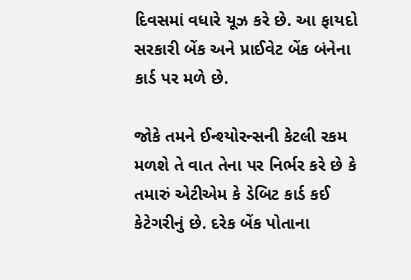દિવસમાં વધારે યૂઝ કરે છે. આ ફાયદો સરકારી બેંક અને પ્રાઈવેટ બેંક બંનેના કાર્ડ પર મળે છે.

જોકે તમને ઈન્શ્યોરન્સની કેટલી રકમ મળશે તે વાત તેના પર નિર્ભર કરે છે કે તમારું એટીએમ કે ડેબિટ કાર્ડ કઈ કેટેગરીનું છે. દરેક બેંક પોતાના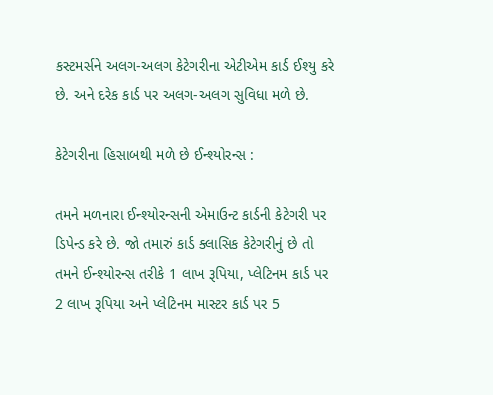કસ્ટમર્સને અલગ-અલગ કેટેગરીના એટીએમ કાર્ડ ઈશ્યુ કરે છે. અને દરેક કાર્ડ પર અલગ-અલગ સુવિધા મળે છે.

કેટેગરીના હિસાબથી મળે છે ઈન્શ્યોરન્સ :

તમને મળનારા ઈન્શ્યોરન્સની એમાઉન્ટ કાર્ડની કેટેગરી પર ડિપેન્ડ કરે છે. જો તમારું કાર્ડ ક્લાસિક કેટેગરીનું છે તો તમને ઈન્શ્યોરન્સ તરીકે 1 લાખ રૂપિયા, પ્લેટિનમ કાર્ડ પર 2 લાખ રૂપિયા અને પ્લેટિનમ માસ્ટર કાર્ડ પર 5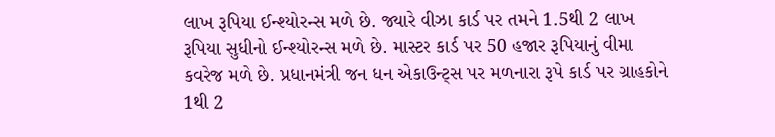લાખ રૂપિયા ઈન્શ્યોરન્સ મળે છે. જ્યારે વીઝા કાર્ડ પર તમને 1.5થી 2 લાખ રૂપિયા સુધીનો ઈન્શ્યોરન્સ મળે છે. માસ્ટર કાર્ડ પર 50 હજાર રૂપિયાનું વીમા કવરેજ મળે છે. પ્રધાનમંત્રી જન ધન એકાઉન્ટ્સ પર મળનારા રૂપે કાર્ડ પર ગ્રાહકોને 1થી 2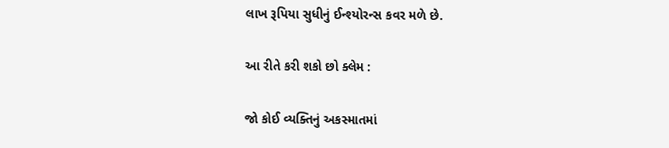લાખ રૂપિયા સુધીનું ઈન્શ્યોરન્સ કવર મળે છે.

આ રીતે કરી શકો છો ક્લેમ :

જો કોઈ વ્યક્તિનું અકસ્માતમાં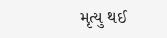મૃત્યુ થઈ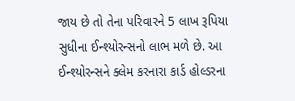જાય છે તો તેના પરિવારને 5 લાખ રૂપિયા સુધીના ઈન્શ્યોરન્સનો લાભ મળે છે. આ ઈન્શ્યોરન્સને ક્લેમ કરનારા કાર્ડ હોલ્ડરના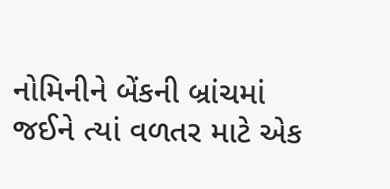નોમિનીને બેંકની બ્રાંચમાં જઈને ત્યાં વળતર માટે એક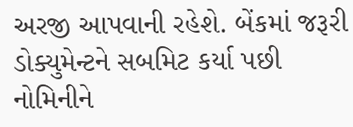અરજી આપવાની રહેશે. બેંકમાં જરૂરી ડોક્યુમેન્ટને સબમિટ કર્યા પછી નોમિનીને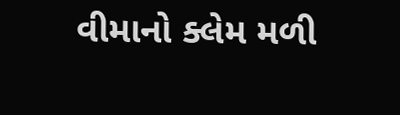વીમાનો ક્લેમ મળી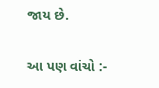જાય છે.

આ પણ વાંચો :-